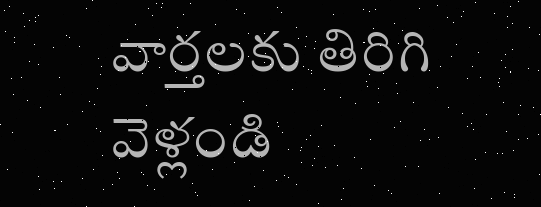వార్తలకు తిరిగి వెళ్లండి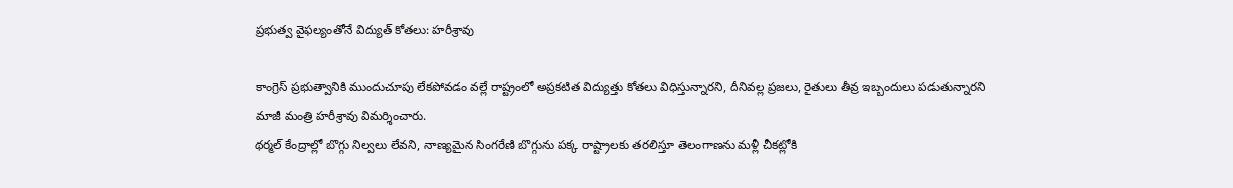ప్రభుత్వ వైఫల్యంతోనే విద్యుత్ కోతలు: హరీశ్రావు

కాంగ్రెస్ ప్రభుత్వానికి ముందుచూపు లేకపోవడం వల్లే రాష్ట్రంలో అప్రకటిత విద్యుత్తు కోతలు విధిస్తున్నారని, దీనివల్ల ప్రజలు, రైతులు తీవ్ర ఇబ్బందులు పడుతున్నారని మాజీ మంత్రి హరీశ్రావు విమర్శించారు.
థర్మల్ కేంద్రాల్లో బొగ్గు నిల్వలు లేవని, నాణ్యమైన సింగరేణి బొగ్గును పక్క రాష్ట్రాలకు తరలిస్తూ తెలంగాణను మళ్లీ చీకట్లోకి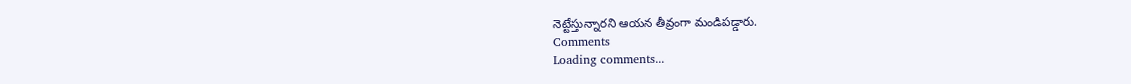నెట్టేస్తున్నారని ఆయన తీవ్రంగా మండిపడ్డారు.
Comments
Loading comments...